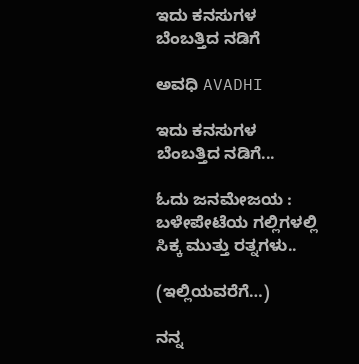ಇದು ಕನಸುಗಳ ಬೆಂಬತ್ತಿದ ನಡಿಗೆ‍

ಅವಧಿ AVADHI

ಇದು ಕನಸುಗಳ ಬೆಂಬತ್ತಿದ ನಡಿಗೆ...

ಓದು ಜನಮೇಜಯ : ಬಳೇಪೇಟೆಯ ಗಲ್ಲಿಗಳಲ್ಲಿ ಸಿಕ್ಕ ಮುತ್ತು ರತ್ನಗಳು..

(ಇಲ್ಲಿಯವರೆಗೆ…)

ನನ್ನ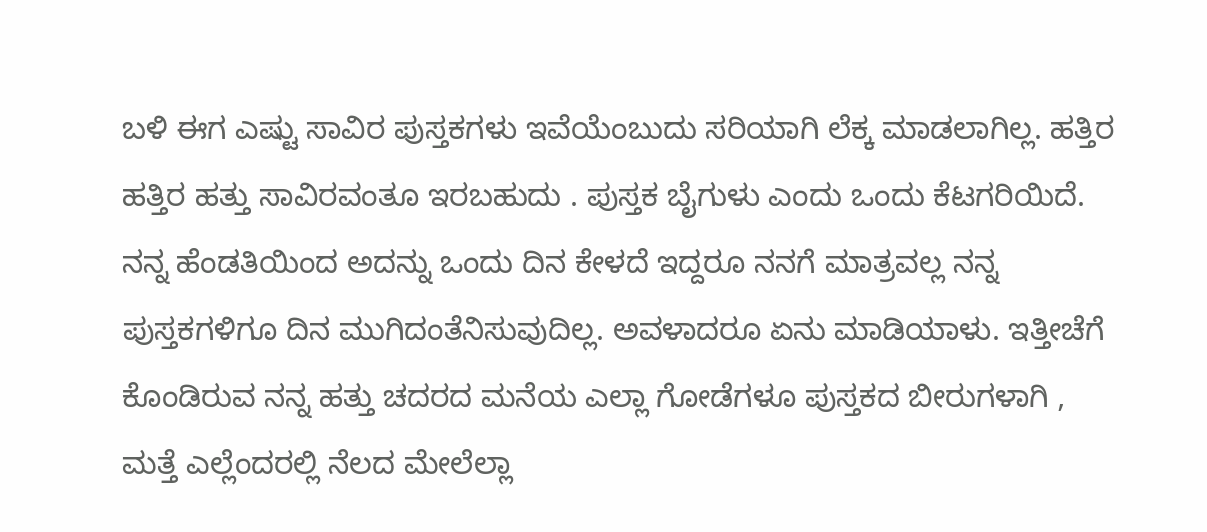ಬಳಿ ಈಗ ಎಷ್ಟು ಸಾವಿರ ಪುಸ್ತಕಗಳು ಇವೆಯೆಂಬುದು ಸರಿಯಾಗಿ ಲೆಕ್ಕ ಮಾಡಲಾಗಿಲ್ಲ. ಹತ್ತಿರ ಹತ್ತಿರ ಹತ್ತು ಸಾವಿರವಂತೂ ಇರಬಹುದು . ಪುಸ್ತಕ ಬೈಗುಳು ಎಂದು ಒಂದು ಕೆಟಗರಿಯಿದೆ. ನನ್ನ ಹೆಂಡತಿಯಿಂದ ಅದನ್ನು ಒಂದು ದಿನ ಕೇಳದೆ ಇದ್ದರೂ ನನಗೆ ಮಾತ್ರವಲ್ಲ ನನ್ನ ಪುಸ್ತಕಗಳಿಗೂ ದಿನ ಮುಗಿದಂತೆನಿಸುವುದಿಲ್ಲ. ಅವಳಾದರೂ ಏನು ಮಾಡಿಯಾಳು. ಇತ್ತೀಚೆಗೆ ಕೊಂಡಿರುವ ನನ್ನ ಹತ್ತು ಚದರದ ಮನೆಯ ಎಲ್ಲಾ ಗೋಡೆಗಳೂ ಪುಸ್ತಕದ ಬೀರುಗಳಾಗಿ , ಮತ್ತೆ ಎಲ್ಲೆಂದರಲ್ಲಿ ನೆಲದ ಮೇಲೆಲ್ಲಾ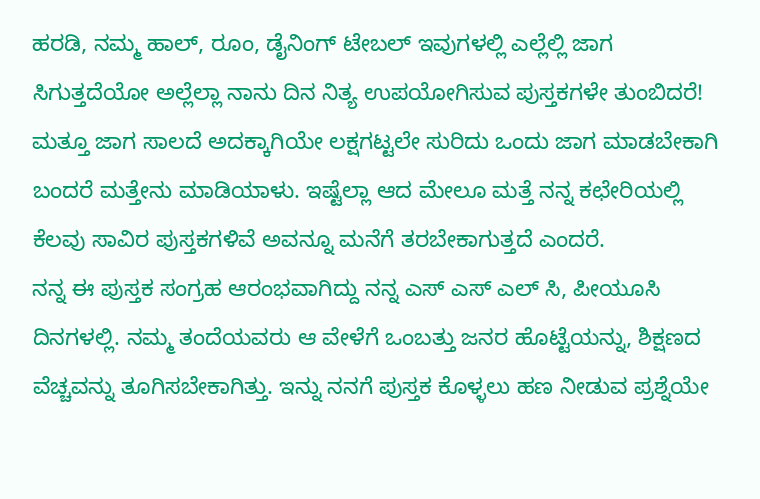ಹರಡಿ, ನಮ್ಮ ಹಾಲ್, ರೂಂ, ಡೈನಿಂಗ್ ಟೇಬಲ್ ಇವುಗಳಲ್ಲಿ ಎಲ್ಲೆಲ್ಲಿ ಜಾಗ ಸಿಗುತ್ತದೆಯೋ ಅಲ್ಲೆಲ್ಲಾ ನಾನು ದಿನ ನಿತ್ಯ ಉಪಯೋಗಿಸುವ ಪುಸ್ತಕಗಳೇ ತುಂಬಿದರೆ! ಮತ್ತೂ ಜಾಗ ಸಾಲದೆ ಅದಕ್ಕಾಗಿಯೇ ಲಕ್ಷಗಟ್ಟಲೇ ಸುರಿದು ಒಂದು ಜಾಗ ಮಾಡಬೇಕಾಗಿ ಬಂದರೆ ಮತ್ತೇನು ಮಾಡಿಯಾಳು. ಇಷ್ಟೆಲ್ಲಾ ಆದ ಮೇಲೂ ಮತ್ತೆ ನನ್ನ ಕಛೇರಿಯಲ್ಲಿ ಕೆಲವು ಸಾವಿರ ಪುಸ್ತಕಗಳಿವೆ ಅವನ್ನೂ ಮನೆಗೆ ತರಬೇಕಾಗುತ್ತದೆ ಎಂದರೆ.
ನನ್ನ ಈ ಪುಸ್ತಕ ಸಂಗ್ರಹ ಆರಂಭವಾಗಿದ್ದು ನನ್ನ ಎಸ್ ಎಸ್ ಎಲ್ ಸಿ, ಪೀಯೂಸಿ ದಿನಗಳಲ್ಲಿ. ನಮ್ಮ ತಂದೆಯವರು ಆ ವೇಳೆಗೆ ಒಂಬತ್ತು ಜನರ ಹೊಟ್ಟೆಯನ್ನು, ಶಿಕ್ಷಣದ ವೆಚ್ಚವನ್ನು ತೂಗಿಸಬೇಕಾಗಿತ್ತು. ಇನ್ನು ನನಗೆ ಪುಸ್ತಕ ಕೊಳ್ಳಲು ಹಣ ನೀಡುವ ಪ್ರಶ್ನೆಯೇ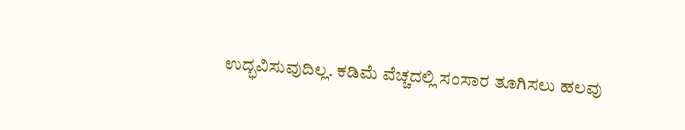ಉದ್ಭವಿಸುವುದಿಲ್ಲ. ಕಡಿಮೆ ವೆಚ್ಚದಲ್ಲಿ ಸಂಸಾರ ತೂಗಿಸಲು ಹಲವು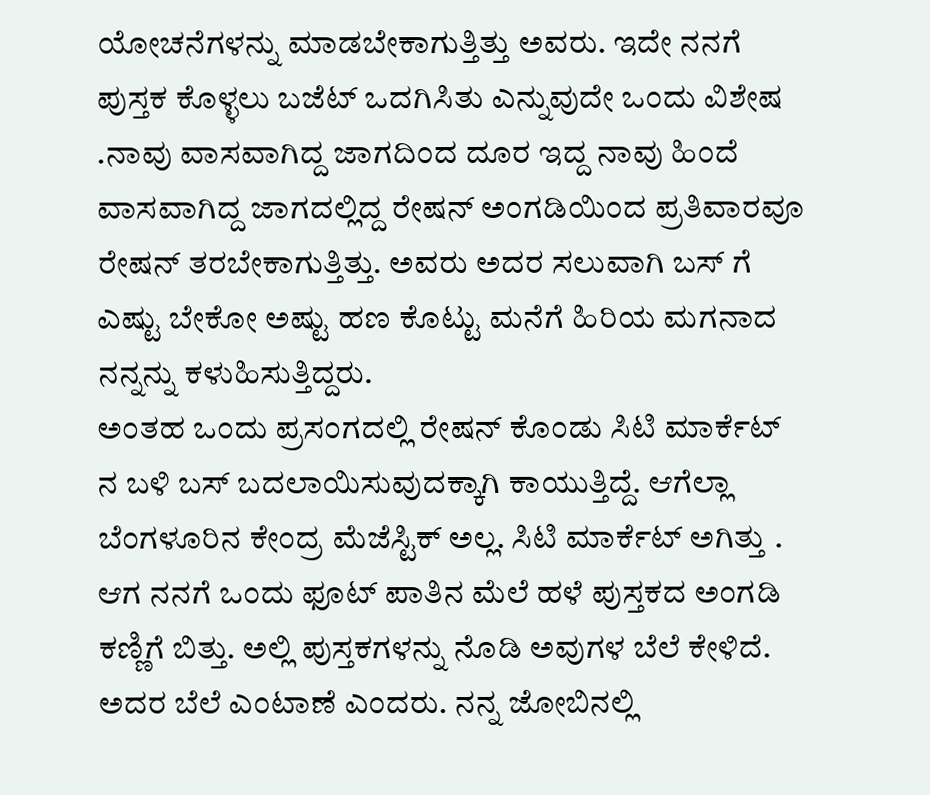ಯೋಚನೆಗಳನ್ನು ಮಾಡಬೇಕಾಗುತ್ತಿತ್ತು ಅವರು. ಇದೇ ನನಗೆ ಪುಸ್ತಕ ಕೊಳ್ಳಲು ಬಜೆಟ್ ಒದಗಿಸಿತು ಎನ್ನುವುದೇ ಒಂದು ವಿಶೇಷ .ನಾವು ವಾಸವಾಗಿದ್ದ ಜಾಗದಿಂದ ದೂರ ಇದ್ದ ನಾವು ಹಿಂದೆ ವಾಸವಾಗಿದ್ದ ಜಾಗದಲ್ಲಿದ್ದ ರೇಷನ್ ಅಂಗಡಿಯಿಂದ ಪ್ರತಿವಾರವೂ ರೇಷನ್ ತರಬೇಕಾಗುತ್ತಿತ್ತು. ಅವರು ಅದರ ಸಲುವಾಗಿ ಬಸ್ ಗೆ ಎಷ್ಟು ಬೇಕೋ ಅಷ್ಟು ಹಣ ಕೊಟ್ಟು ಮನೆಗೆ ಹಿರಿಯ ಮಗನಾದ ನನ್ನನ್ನು ಕಳುಹಿಸುತ್ತಿದ್ದರು.
ಅಂತಹ ಒಂದು ಪ್ರಸಂಗದಲ್ಲಿ ರೇಷನ್ ಕೊಂಡು ಸಿಟಿ ಮಾರ್ಕೆಟ್ ನ ಬಳಿ ಬಸ್ ಬದಲಾಯಿಸುವುದಕ್ಕಾಗಿ ಕಾಯುತ್ತಿದ್ದೆ. ಆಗೆಲ್ಲಾ ಬೆಂಗಳೂರಿನ ಕೇಂದ್ರ ಮೆಜೆಸ್ಟಿಕ್ ಅಲ್ಲ. ಸಿಟಿ ಮಾರ್ಕೆಟ್ ಅಗಿತ್ತು . ಆಗ ನನಗೆ ಒಂದು ಫೂಟ್ ಪಾತಿನ ಮೆಲೆ ಹಳೆ ಪುಸ್ತಕದ ಅಂಗಡಿ ಕಣ್ಣಿಗೆ ಬಿತ್ತು. ಅಲ್ಲಿ ಪುಸ್ತಕಗಳನ್ನು ನೊಡಿ ಅವುಗಳ ಬೆಲೆ ಕೇಳಿದೆ. ಅದರ ಬೆಲೆ ಎಂಟಾಣೆ ಎಂದರು. ನನ್ನ ಜೋಬಿನಲ್ಲಿ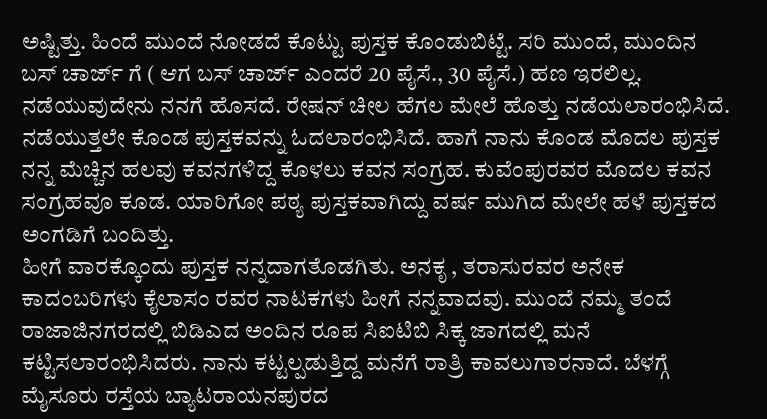ಅಷ್ಟಿತ್ತು. ಹಿಂದೆ ಮುಂದೆ ನೋಡದೆ ಕೊಟ್ಟು ಪುಸ್ತಕ ಕೊಂಡುಬಿಟ್ಟೆ. ಸರಿ ಮುಂದೆ, ಮುಂದಿನ ಬಸ್ ಚಾರ್ಜ್ ಗೆ ( ಆಗ ಬಸ್ ಚಾರ್ಜ್ ಎಂದರೆ 20 ಪೈಸೆ., 30 ಪೈಸೆ.) ಹಣ ಇರಲಿಲ್ಲ. ನಡೆಯುವುದೇನು ನನಗೆ ಹೊಸದೆ. ರೇಷನ್ ಚೀಲ ಹೆಗಲ ಮೇಲೆ ಹೊತ್ತು ನಡೆಯಲಾರಂಭಿಸಿದೆ. ನಡೆಯುತ್ತಲೇ ಕೊಂಡ ಪುಸ್ತಕವನ್ನು ಓದಲಾರಂಭಿಸಿದೆ. ಹಾಗೆ ನಾನು ಕೊಂಡ ಮೊದಲ ಪುಸ್ತಕ ನನ್ನ ಮೆಚ್ಚಿನ ಹಲವು ಕವನಗಳಿದ್ದ ಕೊಳಲು ಕವನ ಸಂಗ್ರಹ. ಕುವೆಂಪುರವರ ಮೊದಲ ಕವನ ಸಂಗ್ರಹವೂ ಕೂಡ. ಯಾರಿಗೋ ಪಠ್ಯ ಪುಸ್ತಕವಾಗಿದ್ದು ವರ್ಷ ಮುಗಿದ ಮೇಲೇ ಹಳೆ ಪುಸ್ತಕದ ಅಂಗಡಿಗೆ ಬಂದಿತ್ತು.
ಹೀಗೆ ವಾರಕ್ಕೊಂದು ಪುಸ್ತಕ ನನ್ನದಾಗತೊಡಗಿತು. ಅನಕೃ , ತರಾಸುರವರ ಅನೇಕ ಕಾದಂಬರಿಗಳು ಕೈಲಾಸಂ ರವರ ನಾಟಕಗಳು ಹೀಗೆ ನನ್ನವಾದವು. ಮುಂದೆ ನಮ್ಮ ತಂದೆ ರಾಜಾಜಿನಗರದಲ್ಲಿ ಬಿಡಿಎದ ಅಂದಿನ ರೂಪ ಸಿಐಟಿಬಿ ಸಿಕ್ಕ ಜಾಗದಲ್ಲಿ ಮನೆ ಕಟ್ಟಿಸಲಾರಂಭಿಸಿದರು. ನಾನು ಕಟ್ಟಲ್ಪಡುತ್ತಿದ್ದ ಮನೆಗೆ ರಾತ್ರಿ ಕಾವಲುಗಾರನಾದೆ. ಬೆಳಗ್ಗೆ ಮೈಸೂರು ರಸ್ತೆಯ ಬ್ಯಾಟರಾಯನಪುರದ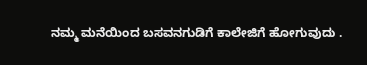ನಮ್ಮ ಮನೆಯಿಂದ ಬಸವನಗುಡಿಗೆ ಕಾಲೇಜಿಗೆ ಹೋಗುವುದು .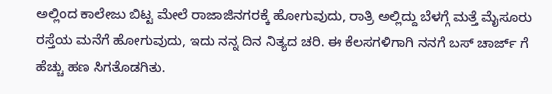ಅಲ್ಲಿಂದ ಕಾಲೇಜು ಬಿಟ್ಟ ಮೇಲೆ ರಾಜಾಜಿನಗರಕ್ಕೆ ಹೋಗುವುದು, ರಾತ್ರಿ ಅಲ್ಲಿದ್ದು ಬೆಳಗ್ಗೆ ಮತ್ತೆ ಮೈಸೂರು ರಸ್ತೆಯ ಮನೆಗೆ ಹೋಗುವುದು, ಇದು ನನ್ನ ದಿನ ನಿತ್ಯದ ಚರಿ. ಈ ಕೆಲಸಗಳಿಗಾಗಿ ನನಗೆ ಬಸ್ ಚಾರ್ಜ್ ಗೆ ಹೆಚ್ಚು ಹಣ ಸಿಗತೊಡಗಿತು.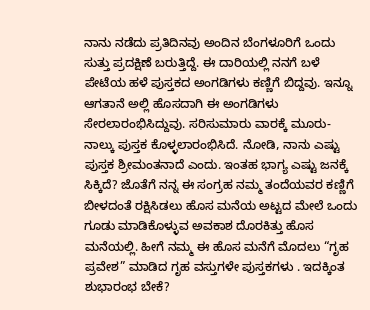ನಾನು ನಡೆದು ಪ್ರತಿದಿನವು ಅಂದಿನ ಬೆಂಗಳೂರಿಗೆ ಒಂದು ಸುತ್ತು ಪ್ರದಕ್ಷಿಣೆ ಬರುತ್ತಿದ್ದೆ. ಈ ದಾರಿಯಲ್ಲಿ ನನಗೆ ಬಳೆ ಪೇಟೆಯ ಹಳೆ ಪುಸ್ತಕದ ಅಂಗಡಿಗಳು ಕಣ್ಣಿಗೆ ಬಿದ್ದವು. ಇನ್ನೂ ಆಗತಾನೆ ಅಲ್ಲಿ ಹೊಸದಾಗಿ ಈ ಅಂಗಡಿಗಳು ಸೇರಲಾರಂಭಿಸಿದ್ದುವು. ಸರಿಸುಮಾರು ವಾರಕ್ಕೆ ಮೂರು- ನಾಲ್ಕು ಪುಸ್ತಕ ಕೊಳ್ಳಲಾರಂಭಿಸಿದೆ. ನೋಡಿ, ನಾನು ಎಷ್ಟು ಪುಸ್ತಕ ಶ್ರೀಮಂತನಾದೆ ಎಂದು. ಇಂತಹ ಭಾಗ್ಯ ಎಷ್ಟು ಜನಕ್ಕೆ ಸಿಕ್ಕಿದೆ? ಜೊತೆಗೆ ನನ್ನ ಈ ಸಂಗ್ರಹ ನಮ್ಮ ತಂದೆಯವರ ಕಣ್ಣಿಗೆ ಬೀಳದಂತೆ ರಕ್ಷಿಸಿಡಲು ಹೊಸ ಮನೆಯ ಅಟ್ಟದ ಮೇಲೆ ಒಂದು ಗೂಡು ಮಾಡಿಕೊಳ್ಳುವ ಅವಕಾಶ ದೊರಕಿತ್ತು ಹೊಸ ಮನೆಯಲ್ಲಿ. ಹೀಗೆ ನಮ್ಮ ಈ ಹೊಸ ಮನೆಗೆ ಮೊದಲು “ಗೃಹ ಪ್ರವೇಶ” ಮಾಡಿದ ಗೃಹ ವಸ್ತುಗಳೇ ಪುಸ್ತಕಗಳು . ಇದಕ್ಕಿಂತ ಶುಭಾರಂಭ ಬೇಕೆ?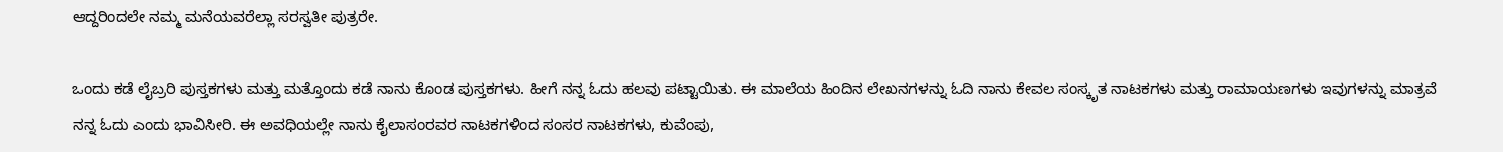ಆದ್ದರಿಂದಲೇ ನಮ್ಮ ಮನೆಯವರೆಲ್ಲಾ ಸರಸ್ವತೀ ಪುತ್ರರೇ.

ಒಂದು ಕಡೆ ಲೈಬ್ರರಿ ಪುಸ್ತಕಗಳು ಮತ್ತು ಮತ್ತೊಂದು ಕಡೆ ನಾನು ಕೊಂಡ ಪುಸ್ತಕಗಳು. ಹೀಗೆ ನನ್ನ ಓದು ಹಲವು ಪಟ್ಟಾಯಿತು. ಈ ಮಾಲೆಯ ಹಿಂದಿನ ಲೇಖನಗಳನ್ನು ಓದಿ ನಾನು ಕೇವಲ ಸಂಸ್ಕೃತ ನಾಟಕಗಳು ಮತ್ತು ರಾಮಾಯಣಗಳು ಇವುಗಳನ್ನು ಮಾತ್ರವೆ ನನ್ನ ಓದು ಎಂದು ಭಾವಿಸೀರಿ. ಈ ಅವಧಿಯಲ್ಲೇ ನಾನು ಕೈಲಾಸಂರವರ ನಾಟಕಗಳಿಂದ ಸಂಸರ ನಾಟಕಗಳು, ಕುವೆಂಪು,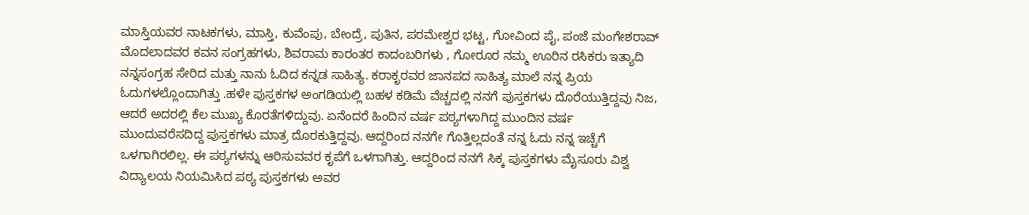ಮಾಸ್ತಿಯವರ ನಾಟಕಗಳು, ಮಾಸ್ತಿ, ಕುವೆಂಪು, ಬೇಂದ್ರೆ, ಪುತಿನ, ಪರಮೇಶ್ವರ ಭಟ್ಟ, ಗೋವಿಂದ ಪೈ, ಪಂಜೆ ಮಂಗೇಶರಾವ್ ಮೊದಲಾದವರ ಕವನ ಸಂಗ್ರಹಗಳು, ಶಿವರಾಮ ಕಾರಂತರ ಕಾದಂಬರಿಗಳು , ಗೋರೂರ ನಮ್ಮ ಊರಿನ ರಸಿಕರು ಇತ್ಯಾದಿ ನನ್ನಸಂಗ್ರಹ ಸೇರಿದ ಮತ್ತು ನಾನು ಓದಿದ ಕನ್ನಡ ಸಾಹಿತ್ಯ. ಕರಾಕೃರವರ ಜಾನಪದ ಸಾಹಿತ್ಯ ಮಾಲೆ ನನ್ನ ಪ್ರಿಯ ಓದುಗಳಲ್ಲೊಂದಾಗಿತ್ತು .ಹಳೇ ಪುಸ್ತಕಗಳ ಅಂಗಡಿಯಲ್ಲಿ ಬಹಳ ಕಡಿಮೆ ವೆಚ್ಚದಲ್ಲಿ ನನಗೆ ಪುಸ್ತಕಗಳು ದೊರೆಯುತ್ತಿದ್ದವು ನಿಜ, ಆದರೆ ಅದರಲ್ಲಿ ಕೆಲ ಮುಖ್ಯ ಕೊರತೆಗಳಿದ್ದುವು. ಏನೆಂದರೆ ಹಿಂದಿನ ವರ್ಷ ಪಠ್ಯಗಳಾಗಿದ್ದ ಮುಂದಿನ ವರ್ಷ ಮುಂದುವರೆಸದಿದ್ದ ಪುಸ್ತಕಗಳು ಮಾತ್ರ ದೊರಕುತ್ತಿದ್ದವು. ಆದ್ದರಿಂದ ನನಗೇ ಗೊತ್ತಿಲ್ಲದಂತೆ ನನ್ನ ಓದು ನನ್ನ ಇಚ್ಚೆಗೆ ಒಳಗಾಗಿರಲಿಲ್ಲ. ಈ ಪಠ್ಯಗಳನ್ನು ಆರಿಸುವವರ ಕೃಪೆಗೆ ಒಳಗಾಗಿತ್ತು. ಆದ್ದರಿಂದ ನನಗೆ ಸಿಕ್ಕ ಪುಸ್ತಕಗಳು ಮೈಸೂರು ವಿಶ್ವ ವಿದ್ಯಾಲಯ ನಿಯಮಿಸಿದ ಪಠ್ಯ ಪುಸ್ತಕಗಳು ಅವರ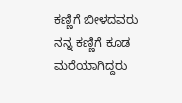ಕಣ್ಣಿಗೆ ಬೀಳದವರು ನನ್ನ ಕಣ್ಣಿಗೆ ಕೂಡ ಮರೆಯಾಗಿದ್ದರು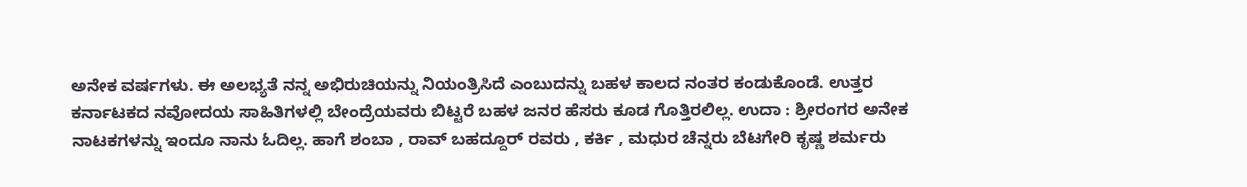ಅನೇಕ ವರ್ಷಗಳು. ಈ ಅಲಭ್ಯತೆ ನನ್ನ ಅಭಿರುಚಿಯನ್ನು ನಿಯಂತ್ರಿಸಿದೆ ಎಂಬುದನ್ನು ಬಹಳ ಕಾಲದ ನಂತರ ಕಂಡುಕೊಂಡೆ. ಉತ್ತರ ಕರ್ನಾಟಕದ ನವೋದಯ ಸಾಹಿತಿಗಳಲ್ಲಿ ಬೇಂದ್ರೆಯವರು ಬಿಟ್ಟರೆ ಬಹಳ ಜನರ ಹೆಸರು ಕೂಡ ಗೊತ್ತಿರಲಿಲ್ಲ. ಉದಾ : ಶ್ರೀರಂಗರ ಅನೇಕ ನಾಟಕಗಳನ್ನು ಇಂದೂ ನಾನು ಓದಿಲ್ಲ. ಹಾಗೆ ಶಂಬಾ , ರಾವ್ ಬಹದ್ದೂರ್ ರವರು , ಕರ್ಕಿ , ಮಧುರ ಚೆನ್ನರು ಬೆಟಗೇರಿ ಕೃಷ್ಣ ಶರ್ಮರು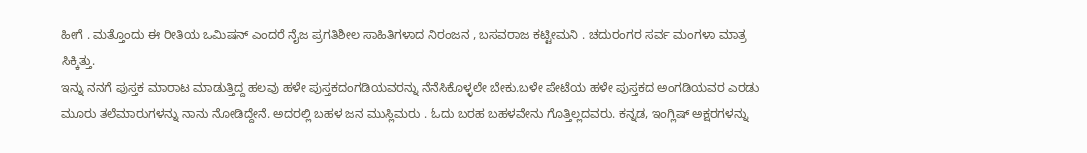ಹೀಗೆ . ಮತ್ತೊಂದು ಈ ರೀತಿಯ ಒಮಿಷನ್ ಎಂದರೆ ನೈಜ ಪ್ರಗತಿಶೀಲ ಸಾಹಿತಿಗಳಾದ ನಿರಂಜನ , ಬಸವರಾಜ ಕಟ್ಟೀಮನಿ . ಚದುರಂಗರ ಸರ್ವ ಮಂಗಳಾ ಮಾತ್ರ ಸಿಕ್ಕಿತ್ತು.
ಇನ್ನು ನನಗೆ ಪುಸ್ತಕ ಮಾರಾಟ ಮಾಡುತ್ತಿದ್ದ ಹಲವು ಹಳೇ ಪುಸ್ತಕದಂಗಡಿಯವರನ್ನು ನೆನೆಸಿಕೊಳ್ಳಲೇ ಬೇಕು.ಬಳೇ ಪೇಟೆಯ ಹಳೇ ಪುಸ್ತಕದ ಅಂಗಡಿಯವರ ಎರಡು ಮೂರು ತಲೆಮಾರುಗಳನ್ನು ನಾನು ನೋಡಿದ್ದೇನೆ. ಅದರಲ್ಲಿ ಬಹಳ ಜನ ಮುಸ್ಲಿಮರು . ಓದು ಬರಹ ಬಹಳವೇನು ಗೊತ್ತಿಲ್ಲದವರು. ಕನ್ನಡ, ಇಂಗ್ಲಿಷ್ ಅಕ್ಷರಗಳನ್ನು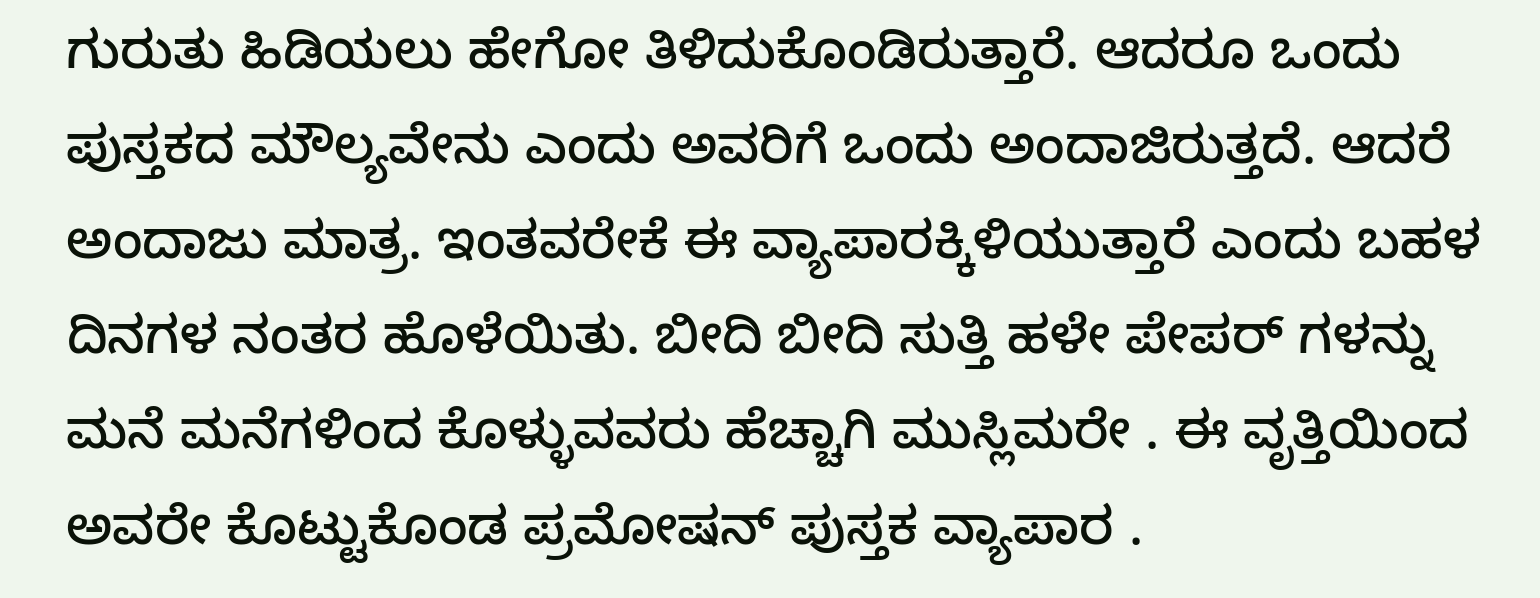ಗುರುತು ಹಿಡಿಯಲು ಹೇಗೋ ತಿಳಿದುಕೊಂಡಿರುತ್ತಾರೆ. ಆದರೂ ಒಂದು ಪುಸ್ತಕದ ಮೌಲ್ಯವೇನು ಎಂದು ಅವರಿಗೆ ಒಂದು ಅಂದಾಜಿರುತ್ತದೆ. ಆದರೆ ಅಂದಾಜು ಮಾತ್ರ. ಇಂತವರೇಕೆ ಈ ವ್ಯಾಪಾರಕ್ಕಿಳಿಯುತ್ತಾರೆ ಎಂದು ಬಹಳ ದಿನಗಳ ನಂತರ ಹೊಳೆಯಿತು. ಬೀದಿ ಬೀದಿ ಸುತ್ತಿ ಹಳೇ ಪೇಪರ್ ಗಳನ್ನು ಮನೆ ಮನೆಗಳಿಂದ ಕೊಳ್ಳುವವರು ಹೆಚ್ಚಾಗಿ ಮುಸ್ಲಿಮರೇ . ಈ ವೃತ್ತಿಯಿಂದ ಅವರೇ ಕೊಟ್ಟುಕೊಂಡ ಪ್ರಮೋಷನ್ ಪುಸ್ತಕ ವ್ಯಾಪಾರ .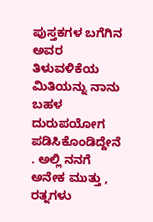ಪುಸ್ತಕಗಳ ಬಗೆಗಿನ ಅವರ ತಿಳುವಳಿಕೆಯ ಮಿತಿಯನ್ನು ನಾನು ಬಹಳ ದುರುಪಯೋಗ ಪಡಿಸಿಕೊಂಡಿದ್ದೇನೆ . ಅಲ್ಲಿ ನನಗೆ ಅನೇಕ ಮುತ್ತು , ರತ್ನಗಳು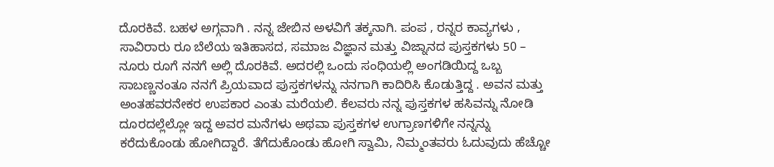ದೊರಕಿವೆ. ಬಹಳ ಅಗ್ಗವಾಗಿ . ನನ್ನ ಜೇಬಿನ ಅಳವಿಗೆ ತಕ್ಕನಾಗಿ. ಪಂಪ , ರನ್ನರ ಕಾವ್ಯಗಳು , ಸಾವಿರಾರು ರೂ ಬೆಲೆಯ ಇತಿಹಾಸದ, ಸಮಾಜ ವಿಜ್ಞಾನ ಮತ್ತು ವಿಜ್ನಾನದ ಪುಸ್ತಕಗಳು 50 – ನೂರು ರೂಗೆ ನನಗೆ ಅಲ್ಲಿ ದೊರಕಿವೆ. ಅದರಲ್ಲಿ ಒಂದು ಸಂಧಿಯಲ್ಲಿ ಅಂಗಡಿಯಿದ್ದ ಒಬ್ಬ ಸಾಬಣ್ಣನಂತೂ ನನಗೆ ಪ್ರಿಯವಾದ ಪುಸ್ತಕಗಳನ್ನು ನನಗಾಗಿ ಕಾದಿರಿಸಿ ಕೊಡುತ್ತಿದ್ದ . ಅವನ ಮತ್ತು ಅಂತಹವರನೇಕರ ಉಪಕಾರ ಎಂತು ಮರೆಯಲಿ. ಕೆಲವರು ನನ್ನ ಪುಸ್ತಕಗಳ ಹಸಿವನ್ನು ನೋಡಿ ದೂರದಲ್ಲೆಲ್ಲೋ ಇದ್ದ ಅವರ ಮನೆಗಳು ಅಥವಾ ಪುಸ್ತಕಗಳ ಉಗ್ರಾಣಗಳಿಗೇ ನನ್ನನ್ನು ಕರೆದುಕೊಂಡು ಹೋಗಿದ್ದಾರೆ. ತೆಗೆದುಕೊಂಡು ಹೋಗಿ ಸ್ವಾಮಿ, ನಿಮ್ಮಂತವರು ಓದುವುದು ಹೆಚ್ಚೋ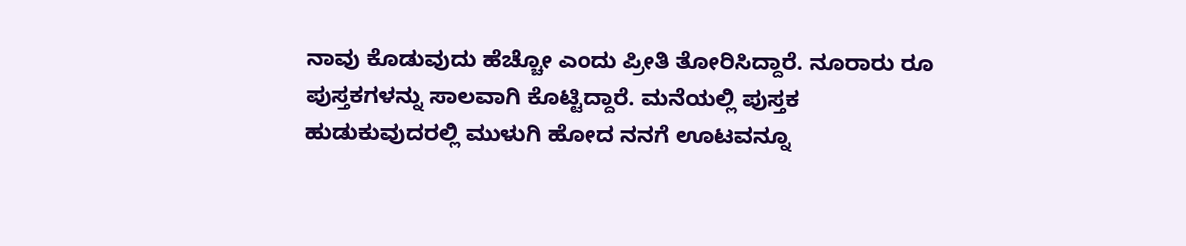ನಾವು ಕೊಡುವುದು ಹೆಚ್ಚೋ ಎಂದು ಪ್ರೀತಿ ತೋರಿಸಿದ್ದಾರೆ. ನೂರಾರು ರೂ ಪುಸ್ತಕಗಳನ್ನು ಸಾಲವಾಗಿ ಕೊಟ್ಟಿದ್ದಾರೆ. ಮನೆಯಲ್ಲಿ ಪುಸ್ತಕ ಹುಡುಕುವುದರಲ್ಲಿ ಮುಳುಗಿ ಹೋದ ನನಗೆ ಊಟವನ್ನೂ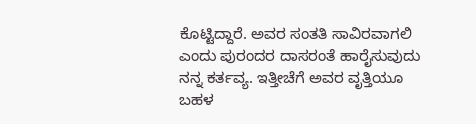ಕೊಟ್ಟಿದ್ದಾರೆ. ಅವರ ಸಂತತಿ ಸಾವಿರವಾಗಲಿ ಎಂದು ಪುರಂದರ ದಾಸರಂತೆ ಹಾರೈಸುವುದು ನನ್ನ ಕರ್ತವ್ಯ. ಇತ್ತೀಚೆಗೆ ಅವರ ವೃತ್ತಿಯೂ ಬಹಳ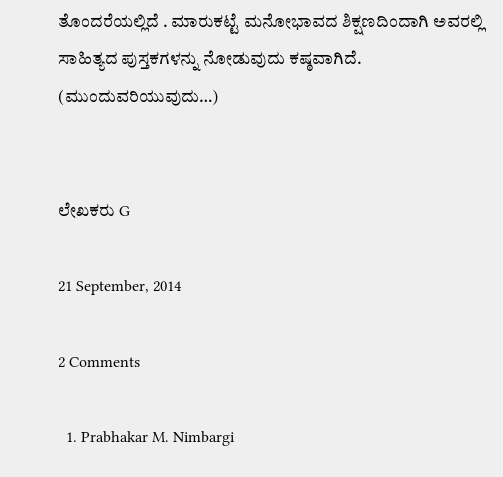ತೊಂದರೆಯಲ್ಲಿದೆ . ಮಾರುಕಟ್ಟೆ ಮನೋಭಾವದ ಶಿಕ್ಷಣದಿಂದಾಗಿ ಅವರಲ್ಲಿ ಸಾಹಿತ್ಯದ ಪುಸ್ತಕಗಳನ್ನು ನೋಡುವುದು ಕಷ್ಠವಾಗಿದೆ.
(ಮುಂದುವರಿಯುವುದು…)


ಲೇಖಕರು G

21 September, 2014

2 Comments

  1. Prabhakar M. Nimbargi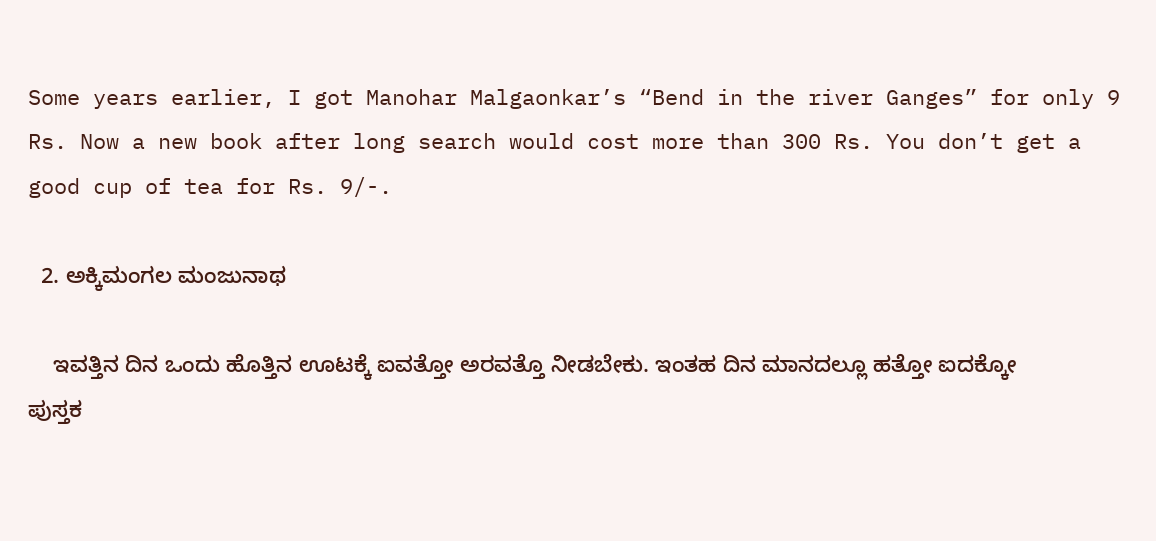Some years earlier, I got Manohar Malgaonkar’s “Bend in the river Ganges” for only 9 Rs. Now a new book after long search would cost more than 300 Rs. You don’t get a good cup of tea for Rs. 9/-.

  2. ಅಕ್ಕಿಮಂಗಲ ಮಂಜುನಾಥ

    ಇವತ್ತಿನ ದಿನ ಒಂದು ಹೊತ್ತಿನ ಊಟಕ್ಕೆ ಐವತ್ತೋ ಅರವತ್ತೊ ನೀಡಬೇಕು. ಇಂತಹ ದಿನ ಮಾನದಲ್ಲೂ ಹತ್ತೋ ಐದಕ್ಕೋ ಪುಸ್ತಕ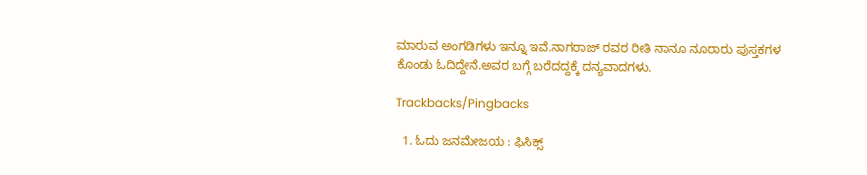ಮಾರುವ ಅಂಗಡಿಗಳು ಇನ್ನೂ ಇವೆ.ನಾಗರಾಜ್ ರವರ ರೀತಿ ನಾನೂ ನೂರಾರು ಪುಸ್ತಕಗಳ ಕೊಂಡು ಓದಿದ್ದೇನೆ.ಅವರ ಬಗ್ಗೆ ಬರೆದದ್ದಕ್ಕೆ ದನ್ಯವಾದಗಳು.

Trackbacks/Pingbacks

  1. ಓದು ಜನಮೇಜಯ : ಫಿಸಿಕ್ಸ್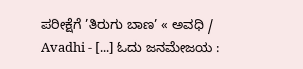ಪರೀಕ್ಷೆಗೆ ’ತಿರುಗು ಬಾಣ’ « ಅವಧಿ / Avadhi - [...] ಓದು ಜನಮೇಜಯ :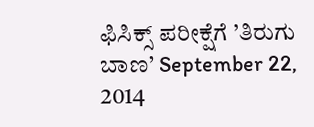ಫಿಸಿಕ್ಸ್ ಪರೀಕ್ಷೆಗೆ ’ತಿರುಗು ಬಾಣ’ September 22, 2014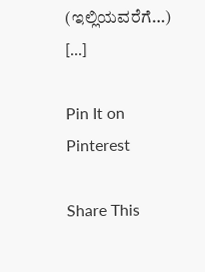(ಇಲ್ಲಿಯವರೆಗೆ…) [...]

Pin It on Pinterest

Share This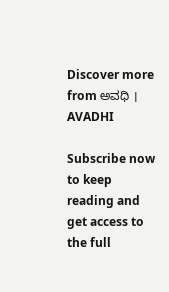Discover more from ಅವಧಿ । AVADHI

Subscribe now to keep reading and get access to the full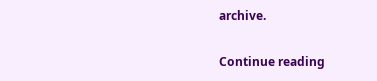archive.

Continue reading